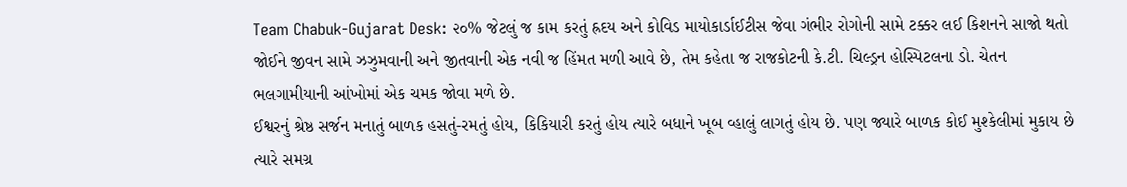Team Chabuk-Gujarat Desk: ૨૦% જેટલું જ કામ કરતું હ્રદય અને કોવિડ માયોકાર્ડાઈટીસ જેવા ગંભીર રોગોની સામે ટક્કર લઈ કિશનને સાજો થતો જોઈને જીવન સામે ઝઝુમવાની અને જીતવાની એક નવી જ હિંમત મળી આવે છે, તેમ કહેતા જ રાજકોટની કે.ટી. ચિલ્ડ્રન હોસ્પિટલના ડો. ચેતન ભલગામીયાની આંખોમાં એક ચમક જોવા મળે છે.
ઈશ્વરનું શ્રેષ્ઠ સર્જન મનાતું બાળક હસતું-રમતું હોય, કિકિયારી કરતું હોય ત્યારે બધાને ખૂબ વ્હાલું લાગતું હોય છે. પણ જ્યારે બાળક કોઈ મુશ્કેલીમાં મુકાય છે ત્યારે સમગ્ર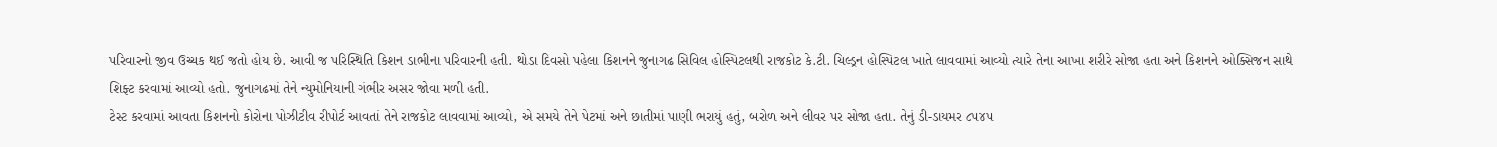પરિવારનો જીવ ઉચ્ચક થઈ જતો હોય છે. આવી જ પરિસ્થિતિ કિશન ડાભીના પરિવારની હતી. થોડા દિવસો પહેલા કિશનને જુનાગઢ સિવિલ હોસ્પિટલથી રાજકોટ કે.ટી. ચિલ્ડ્રન હોસ્પિટલ ખાતે લાવવામાં આવ્યો ત્યારે તેના આખા શરીરે સોજા હતા અને કિશનને ઓક્સિજન સાથે શિફ્ટ કરવામાં આવ્યો હતો. જુનાગઢમાં તેને ન્યુમોનિયાની ગંભીર અસર જોવા મળી હતી.
ટેસ્ટ કરવામાં આવતા કિશનનો કોરોના પોઝીટીવ રીપોર્ટ આવતાં તેને રાજકોટ લાવવામાં આવ્યો, એ સમયે તેને પેટમાં અને છાતીમાં પાણી ભરાયું હતું, બરોળ અને લીવર પર સોજા હતા. તેનું ડી-ડાયમર ૮૫૪૫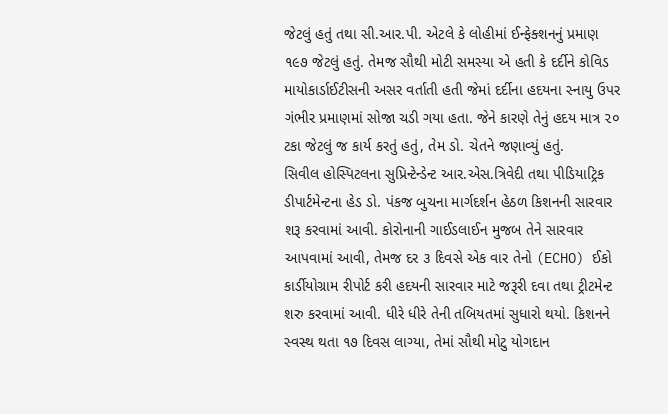જેટલું હતું તથા સી.આર.પી. એટલે કે લોહીમાં ઈન્ફેક્શનનું પ્રમાણ ૧૯૭ જેટલું હતું. તેમજ સૌથી મોટી સમસ્યા એ હતી કે દર્દીને કોવિડ માયોકાર્ડાઈટીસની અસર વર્તાતી હતી જેમાં દર્દીના હદયના સ્નાયુ ઉપર ગંભીર પ્રમાણમાં સોજા ચડી ગયા હતા. જેને કારણે તેનું હદય માત્ર ૨૦ ટકા જેટલું જ કાર્ય કરતું હતું, તેમ ડો. ચેતને જણાવ્યું હતું.
સિવીલ હોસ્પિટલના સુપ્રિન્ટેન્ડેન્ટ આર.એસ.ત્રિવેદી તથા પીડિયાટ્રિક ડીપાર્ટમેન્ટના હેડ ડો. પંકજ બુચના માર્ગદર્શન હેઠળ કિશનની સારવાર શરૂ કરવામાં આવી. કોરોનાની ગાઈડલાઈન મુજબ તેને સારવાર આપવામાં આવી, તેમજ દર ૩ દિવસે એક વાર તેનો (ECHO) ઈકો કાર્ડીયોગ્રામ રીપોર્ટ કરી હદયની સારવાર માટે જરૂરી દવા તથા ટ્રીટમેન્ટ શરુ કરવામાં આવી. ધીરે ધીરે તેની તબિયતમાં સુધારો થયો. કિશનને સ્વસ્થ થતા ૧૭ દિવસ લાગ્યા, તેમાં સૌથી મોટુ યોગદાન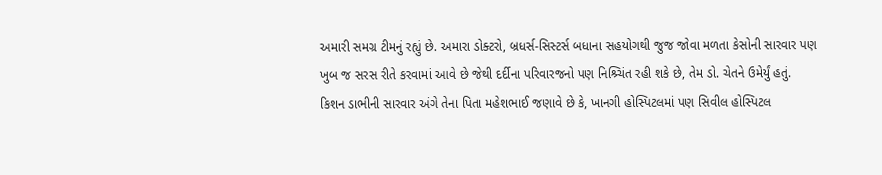અમારી સમગ્ર ટીમનું રહ્યું છે. અમારા ડોક્ટરો, બ્રધર્સ-સિસ્ટર્સ બધાના સહયોગથી જુજ જોવા મળતા કેસોની સારવાર પણ ખુબ જ સરસ રીતે કરવામાં આવે છે જેથી દર્દીના પરિવારજનો પણ નિશ્ર્ચિંત રહી શકે છે, તેમ ડો. ચેતને ઉમેર્યું હતું.
કિશન ડાભીની સારવાર અંગે તેના પિતા મહેશભાઈ જણાવે છે કે, ખાનગી હોસ્પિટલમાં પણ સિવીલ હોસ્પિટલ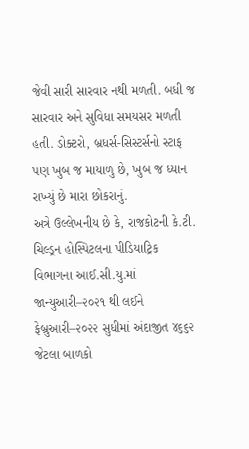જેવી સારી સારવાર નથી મળતી. બધી જ સારવાર અને સુવિધા સમયસર મળતી હતી. ડોક્ટરો, બ્રધર્સ-સિસ્ટર્સનો સ્ટાફ પણ ખુબ જ માયાળુ છે, ખુબ જ ધ્યાન રાખ્યું છે મારા છોકરાનું.
અત્રે ઉલ્લેખનીય છે કે, રાજકોટની કે.ટી. ચિલ્ડ્રન હોસ્પિટલના પીડિયાટ્રિક વિભાગના આઈ.સી.યુ.માં જાન્યુઆરી–૨૦૨૧ થી લઈને ફેબ્રુઆરી–૨૦૨૨ સુધીમાં અંદાજીત ૪૬૬૨ જેટલા બાળકો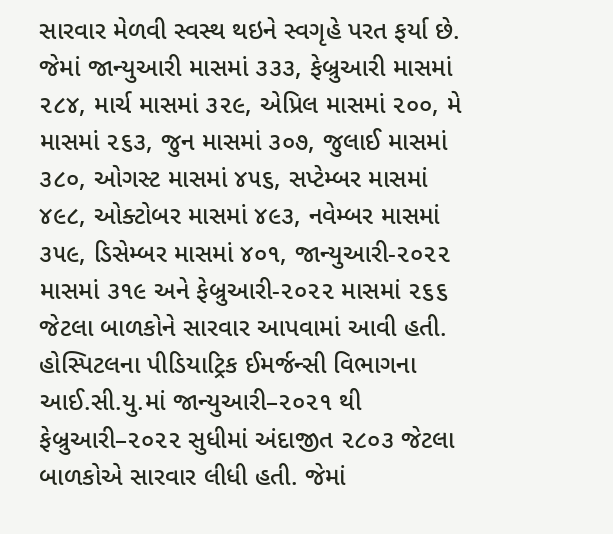સારવાર મેળવી સ્વસ્થ થઇને સ્વગૃહે પરત ફર્યા છે. જેમાં જાન્યુઆરી માસમાં ૩૩૩, ફેબ્રુઆરી માસમાં ૨૮૪, માર્ચ માસમાં ૩૨૯, એપ્રિલ માસમાં ૨૦૦, મે માસમાં ૨૬૩, જુન માસમાં ૩૦૭, જુલાઈ માસમાં ૩૮૦, ઓગસ્ટ માસમાં ૪૫૬, સપ્ટેમ્બર માસમાં ૪૯૮, ઓક્ટોબર માસમાં ૪૯૩, નવેમ્બર માસમાં ૩૫૯, ડિસેમ્બર માસમાં ૪૦૧, જાન્યુઆરી-૨૦૨૨ માસમાં ૩૧૯ અને ફેબ્રુઆરી-૨૦૨૨ માસમાં ૨૬૬ જેટલા બાળકોને સારવાર આપવામાં આવી હતી.
હોસ્પિટલના પીડિયાટ્રિક ઈમર્જન્સી વિભાગના આઈ.સી.યુ.માં જાન્યુઆરી–૨૦૨૧ થી ફેબ્રુઆરી–૨૦૨૨ સુધીમાં અંદાજીત ૨૮૦૩ જેટલા બાળકોએ સારવાર લીધી હતી. જેમાં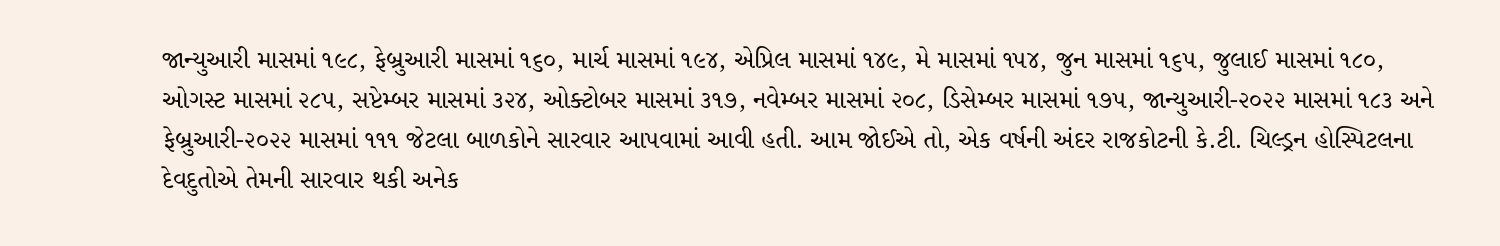જાન્યુઆરી માસમાં ૧૯૮, ફેબ્રુઆરી માસમાં ૧૬૦, માર્ચ માસમાં ૧૯૪, એપ્રિલ માસમાં ૧૪૯, મે માસમાં ૧૫૪, જુન માસમાં ૧૬૫, જુલાઈ માસમાં ૧૮૦, ઓગસ્ટ માસમાં ૨૮૫, સપ્ટેમ્બર માસમાં ૩૨૪, ઓક્ટોબર માસમાં ૩૧૭, નવેમ્બર માસમાં ૨૦૮, ડિસેમ્બર માસમાં ૧૭૫, જાન્યુઆરી-૨૦૨૨ માસમાં ૧૮૩ અને ફેબ્રુઆરી-૨૦૨૨ માસમાં ૧૧૧ જેટલા બાળકોને સારવાર આપવામાં આવી હતી. આમ જોઈએ તો, એક વર્ષની અંદર રાજકોટની કે.ટી. ચિલ્ડ્રન હોસ્પિટલના દેવદુતોએ તેમની સારવાર થકી અનેક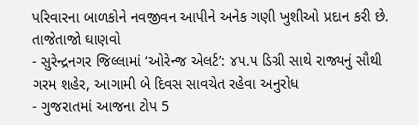પરિવારના બાળકોને નવજીવન આપીને અનેક ગણી ખુશીઓ પ્રદાન કરી છે.
તાજેતાજો ઘાણવો
- સુરેન્દ્રનગર જિલ્લામાં ‘ઓરેન્જ એલર્ટ’: ૪૫.૫ ડિગ્રી સાથે રાજ્યનું સૌથી ગરમ શહેર, આગામી બે દિવસ સાવચેત રહેવા અનુરોધ
- ગુજરાતમાં આજના ટોપ 5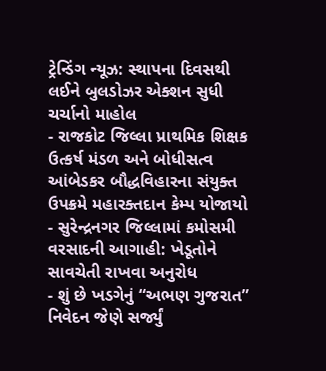ટ્રેન્ડિંગ ન્યૂઝ: સ્થાપના દિવસથી લઈને બુલડોઝર એક્શન સુધી ચર્ચાનો માહોલ
- રાજકોટ જિલ્લા પ્રાથમિક શિક્ષક ઉત્કર્ષ મંડળ અને બોધીસત્વ આંબેડકર બૌદ્ધવિહારના સંયુક્ત ઉપક્રમે મહારક્તદાન કેમ્પ યોજાયો
- સુરેન્દ્રનગર જિલ્લામાં કમોસમી વરસાદની આગાહી: ખેડૂતોને સાવચેતી રાખવા અનુરોધ
- શું છે ખડગેનું “અભણ ગુજરાત” નિવેદન જેણે સર્જ્યું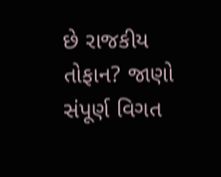છે રાજકીય તોફાન? જાણો સંપૂર્ણ વિગત